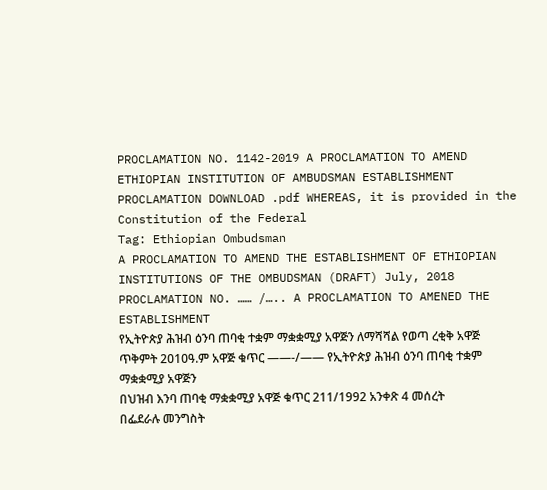PROCLAMATION NO. 1142-2019 A PROCLAMATION TO AMEND ETHIOPIAN INSTITUTION OF AMBUDSMAN ESTABLISHMENT PROCLAMATION DOWNLOAD .pdf WHEREAS, it is provided in the Constitution of the Federal
Tag: Ethiopian Ombudsman
A PROCLAMATION TO AMEND THE ESTABLISHMENT OF ETHIOPIAN INSTITUTIONS OF THE OMBUDSMAN (DRAFT) July, 2018 PROCLAMATION NO. …… /….. A PROCLAMATION TO AMENED THE ESTABLISHMENT
የኢትዮጵያ ሕዝብ ዕንባ ጠባቂ ተቋም ማቋቋሚያ አዋጅን ለማሻሻል የወጣ ረቂቅ አዋጅ ጥቅምት 2010ዓ.ም አዋጅ ቁጥር ——-/—— የኢትዮጵያ ሕዝብ ዕንባ ጠባቂ ተቋም ማቋቋሚያ አዋጅን
በህዝብ እንባ ጠባቂ ማቋቋሚያ አዋጅ ቁጥር 211/1992 አንቀጽ 4 መሰረት በፌደራሉ መንግስት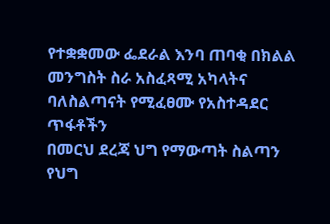የተቋቋመው ፌደራል እንባ ጠባቂ በክልል መንግስት ስራ አስፈጻሚ አካላትና ባለስልጣናት የሚፈፀሙ የአስተዳደር ጥፋቶችን
በመርህ ደረጃ ህግ የማውጣት ስልጣን የህግ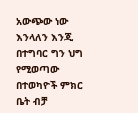አውጭው ነው እንላለን እንጂ በተግባር ግን ህግ የሚወጣው በተወካዮች ምክር ቤት ብቻ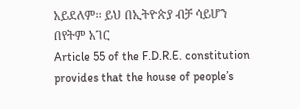አይደለም፡፡ ይህ በኢትዮጵያ ብቻ ሳይሆን በየትም አገር
Article 55 of the F.D.R.E. constitution provides that the house of people’s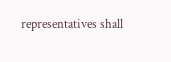representatives shall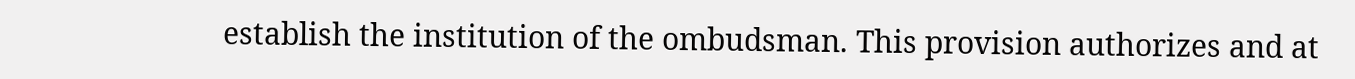establish the institution of the ombudsman. This provision authorizes and at